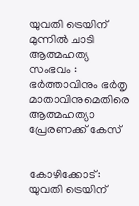യുവതി ട്രെയിന് മുന്നില്‍ ചാടി ആത്മഹത്യ സംഭവം : ഭര്‍ത്താവിനും ഭര്‍തൃ മാതാവിനുമെതിരെ ആത്മഹത്യാ പ്രേരണക്ക് കേസ്


കോഴിക്കോട്: യുവതി ട്രെയിന്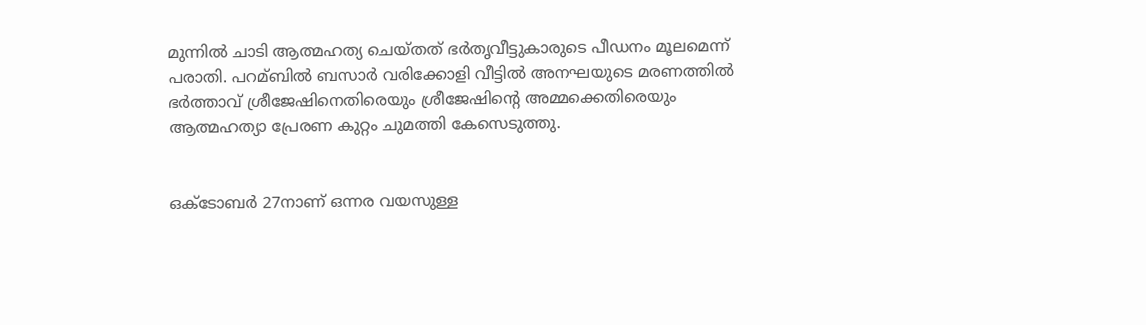മുന്നില്‍ ചാടി ആത്മഹത്യ ചെയ്തത് ഭര്‍തൃവീട്ടുകാരുടെ പീഡനം മൂലമെന്ന് പരാതി. പറമ്ബില്‍ ബസാര്‍ വരിക്കോളി വീട്ടില്‍ അനഘയുടെ മരണത്തില്‍ ഭര്‍ത്താവ് ശ്രീജേഷിനെതിരെയും ശ്രീജേഷിന്റെ അമ്മക്കെതിരെയും ആത്മഹത്യാ പ്രേരണ കുറ്റം ചുമത്തി കേസെടുത്തു.


ഒക്ടോബര്‍ 27നാണ് ഒന്നര വയസുള്ള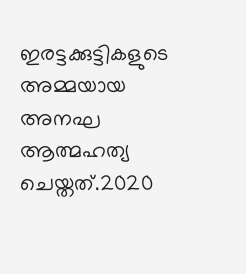ഇരട്ടക്കുട്ടികളുടെ അമ്മയായ അനഘ ആത്മഹത്യ ചെയ്തത്.2020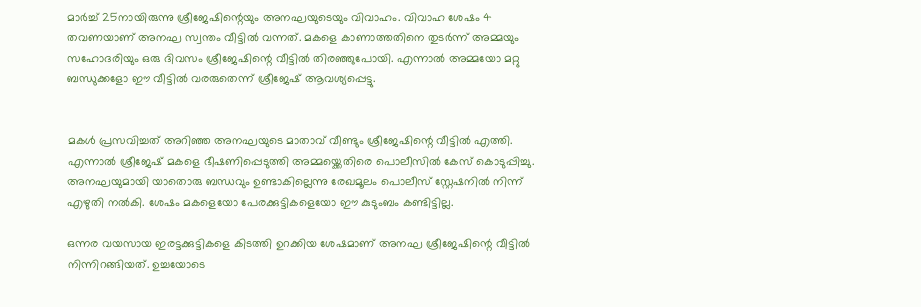മാര്‍ച്ച്‌ 25നായിരുന്നു ശ്രീജേഷിന്റെയും അനഘയുടെയും വിവാഹം. വിവാഹ ശേഷം 4 തവണയാണ് അനഘ സ്വന്തം വീട്ടില്‍ വന്നത്. മകളെ കാണാത്തതിനെ തുടര്‍ന്ന് അമ്മയും സഹോദരിയും ഒരു ദിവസം ശ്രീജേഷിന്റെ വീട്ടില്‍ തിരഞ്ഞുപോയി. എന്നാല്‍ അമ്മയോ മറ്റു ബന്ധുക്കളോ ഈ വീട്ടില്‍ വരരുതെന്ന് ശ്രീജേഷ് ആവശ്യപ്പെട്ടു.


മകള്‍ പ്രസവിച്ചത് അറിഞ്ഞ അനഘയുടെ മാതാവ് വീണ്ടും ശ്രീജേഷിന്റെ വീട്ടില്‍ എത്തി. എന്നാല്‍ ശ്രീജേഷ് മകളെ ഭീഷണിപ്പെടുത്തി അമ്മയ്ക്കെതിരെ പൊലീസില്‍ കേസ് കൊടുപ്പിച്ചു. അനഘയുമായി യാതൊരു ബന്ധവും ഉണ്ടാകില്ലെന്നു രേഖമൂലം പൊലീസ് സ്റ്റേഷനില്‍ നിന്ന് എഴുതി നല്‍കി. ശേഷം മകളെയോ പേരക്കുട്ടികളെയോ ഈ കുടുംബം കണ്ടിട്ടില്ല.

ഒന്നര വയസായ ഇരട്ടക്കുട്ടികളെ കിടത്തി ഉറക്കിയ ശേഷമാണ് അനഘ ശ്രീജേഷിന്റെ വീട്ടില്‍ നിന്നിറങ്ങിയത്. ഉച്ചയോടെ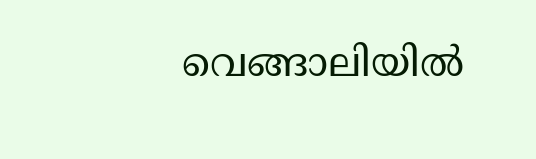വെങ്ങാലിയില്‍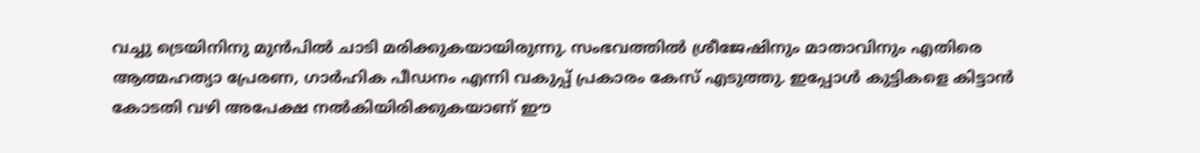വച്ചു ട്രെയിനിനു മുന്‍പില്‍ ചാടി മരിക്കുകയായിരുന്നു. സംഭവത്തില്‍ ശ്രീജേഷിനും മാതാവിനും എതിരെ ആത്മഹത്യാ പ്രേരണ, ഗാര്‍ഹിക പീഡനം എന്നി വകുപ്പ് പ്രകാരം കേസ് എടുത്തു. ഇപ്പോള്‍ കുട്ടികളെ കിട്ടാന്‍ കോടതി വഴി അപേക്ഷ നല്‍കിയിരിക്കുകയാണ് ഈ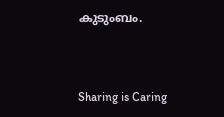കുടുംബം.



Sharing is Caring